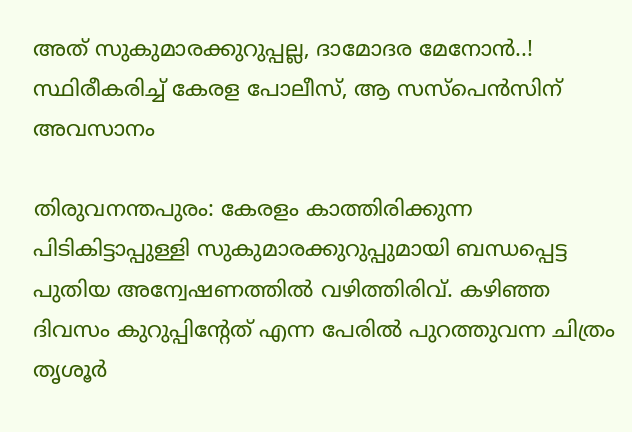അത് സുകുമാരക്കുറുപ്പല്ല, ദാമോദര മേനോൻ..! സ്ഥിരീകരിച്ച് കേരള പോലീസ്, ആ സസ്പെൻസിന് അവസാനം

തിരുവനന്തപുരം: കേരളം കാത്തിരിക്കുന്ന പിടികിട്ടാപ്പുള്ളി സുകുമാരക്കുറുപ്പുമായി ബന്ധപ്പെട്ട പുതിയ അന്വേഷണത്തിൽ വഴിത്തിരിവ്. കഴിഞ്ഞ ദിവസം കുറുപ്പിന്റേത് എന്ന പേരിൽ പുറത്തുവന്ന ചിത്രം തൃശൂർ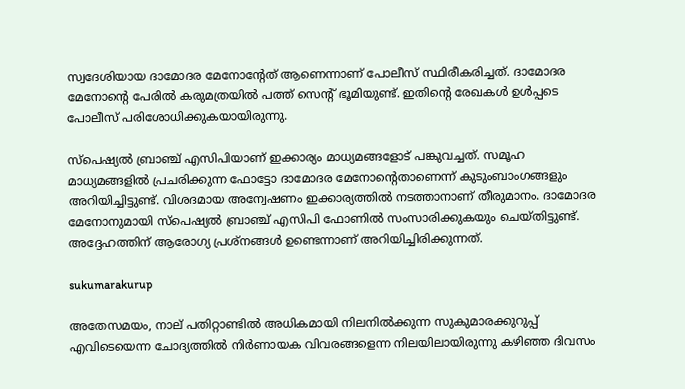സ്വദേശിയായ ദാമോദര മേനോന്റേത് ആണെന്നാണ് പോലീസ് സ്ഥിരീകരിച്ചത്. ദാമോദര മേനോന്റെ പേരില്‍ കരുമത്രയില്‍ പത്ത് സെന്റ് ഭൂമിയുണ്ട്. ഇതിന്റെ രേഖകള്‍ ഉൾപ്പടെ പോലീസ് പരിശോധിക്കുകയായിരുന്നു.

സ്‌പെഷ്യൽ ബ്രാഞ്ച് എസിപിയാണ് ഇക്കാര്യം മാധ്യമങ്ങളോട് പങ്കുവച്ചത്. സമൂഹ മാധ്യമങ്ങളിൽ പ്രചരിക്കുന്ന ഫോട്ടോ ദാമോദര മേനോന്റെതാണെന്ന് കുടുംബാംഗങ്ങളും അറിയിച്ചിട്ടുണ്ട്. വിശദമായ അന്വേഷണം ഇക്കാര്യത്തിൽ നടത്താനാണ് തീരുമാനം. ദാമോദര മേനോനുമായി സ്പെഷ്യൽ ബ്രാഞ്ച് എസിപി ഫോണിൽ സംസാരിക്കുകയും ചെയ്‌തിട്ടുണ്ട്‌. അദ്ദേഹത്തിന് ആരോഗ്യ പ്രശ്‌നങ്ങൾ ഉണ്ടെന്നാണ് അറിയിച്ചിരിക്കുന്നത്.

sukumarakurup

അതേസമയം, നാല് പതിറ്റാണ്ടിൽ അധികമായി നിലനില്‍ക്കുന്ന സുകുമാരക്കുറുപ്പ് എവിടെയെന്ന ചോദ്യത്തില്‍ നിര്‍ണായക വിവരങ്ങളെന്ന നിലയിലായിരുന്നു കഴിഞ്ഞ ദിവസം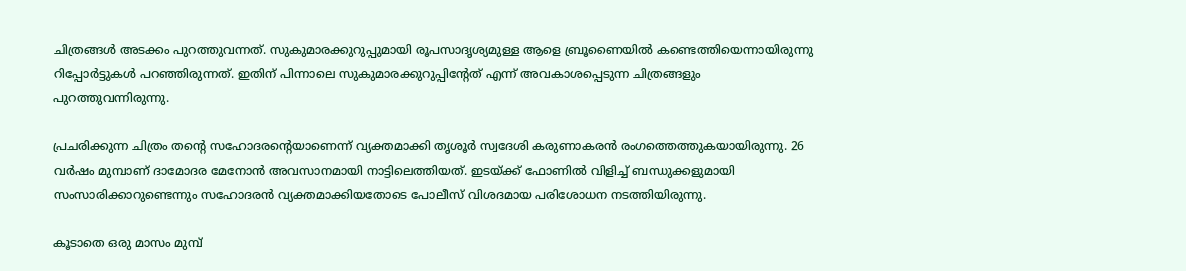ചിത്രങ്ങള്‍ അടക്കം പുറത്തുവന്നത്. സുകുമാരക്കുറുപ്പുമായി രൂപസാദൃശ്യമുള്ള ആളെ ബ്രൂണൈയില്‍ കണ്ടെത്തിയെന്നായിരുന്നു റിപ്പോര്‍ട്ടുകള്‍ പറഞ്ഞിരുന്നത്. ഇതിന് പിന്നാലെ സുകുമാരക്കുറുപ്പിന്റേത് എന്ന് അവകാശപ്പെടുന്ന ചിത്രങ്ങളും പുറത്തുവന്നിരുന്നു.

പ്രചരിക്കുന്ന ചിത്രം തന്റെ സഹോദരന്റെയാണെന്ന് വ്യക്തമാക്കി തൃശൂര്‍ സ്വദേശി കരുണാകരൻ രംഗത്തെത്തുകയായിരുന്നു. 26 വര്‍ഷം മുമ്പാണ് ദാമോദര മേനോന്‍ അവസാനമായി നാട്ടിലെത്തിയത്. ഇടയ്ക്ക് ഫോണില്‍ വിളിച്ച് ബന്ധുക്കളുമായി സംസാരിക്കാറുണ്ടെന്നും സഹോദരന്‍ വ്യക്തമാക്കിയതോടെ പോലീസ് വിശദമായ പരിശോധന നടത്തിയിരുന്നു.

കൂടാതെ ഒരു മാസം മുമ്പ്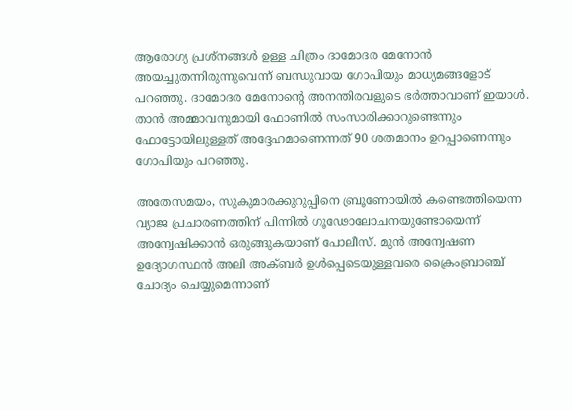ആരോഗ്യ പ്രശ്‌നങ്ങള്‍ ഉള്ള ചിത്രം ദാമോദര മേനോന്‍ അയച്ചുതന്നിരുന്നുവെന്ന് ബന്ധുവായ ഗോപിയും മാധ്യമങ്ങളോട് പറഞ്ഞു. ദാമോദര മേനോന്റെ അനന്തിരവളുടെ ഭര്‍ത്താവാണ് ഇയാൾ. താൻ അമ്മാവനുമായി ഫോണില്‍ സംസാരിക്കാറുണ്ടെന്നും ഫോട്ടോയിലുള്ളത് അദ്ദേഹമാണെന്നത് 90 ശതമാനം ഉറപ്പാണെന്നും ഗോപിയും പറഞ്ഞു.

അതേസമയം, സുകുമാരക്കുറുപ്പിനെ ബ്രൂണോയില്‍ കണ്ടെത്തിയെന്ന വ്യാജ പ്രചാരണത്തിന് പിന്നില്‍ ഗൂഢോലോചനയുണ്ടോയെന്ന് അന്വേഷിക്കാൻ ഒരുങ്ങുകയാണ് പോലീസ്. മുൻ അന്വേഷണ ഉദ്യോഗസ്ഥൻ അലി അക്ബർ ഉള്‍പ്പെടെയുള്ളവരെ ക്രൈംബ്രാഞ്ച് ചോദ്യം ചെയ്യുമെന്നാണ്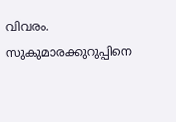വിവരം. സുകുമാരക്കുറുപ്പിനെ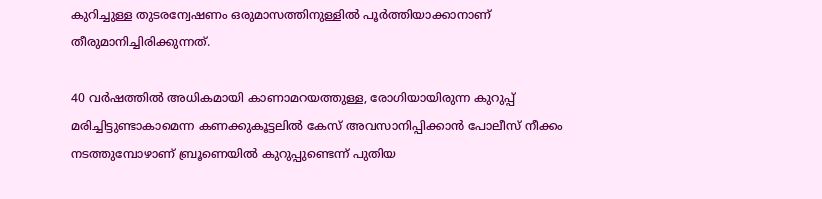കുറിച്ചുള്ള തുടരന്വേഷണം ഒരുമാസത്തിനുള്ളിൽ പൂർത്തിയാക്കാനാണ് തീരുമാനിച്ചിരിക്കുന്നത്.

40 വർഷത്തിൽ അധികമായി കാണാമറയത്തുള്ള, രോഗിയായിരുന്ന കുറുപ്പ് മരിച്ചിട്ടുണ്ടാകാമെന്ന കണക്കുകൂട്ടലിൽ കേസ് അവസാനിപ്പിക്കാൻ പോലീസ് നീക്കം നടത്തുമ്പോഴാണ് ബ്രൂണെയിൽ കുറുപ്പുണ്ടെന്ന് പുതിയ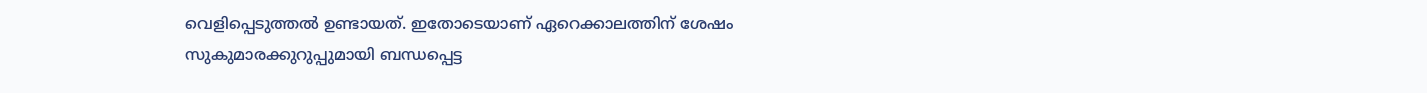വെളിപ്പെടുത്തല്‍ ഉണ്ടായത്. ഇതോടെയാണ് ഏറെക്കാലത്തിന് ശേഷം സുകുമാരക്കുറുപ്പുമായി ബന്ധപ്പെട്ട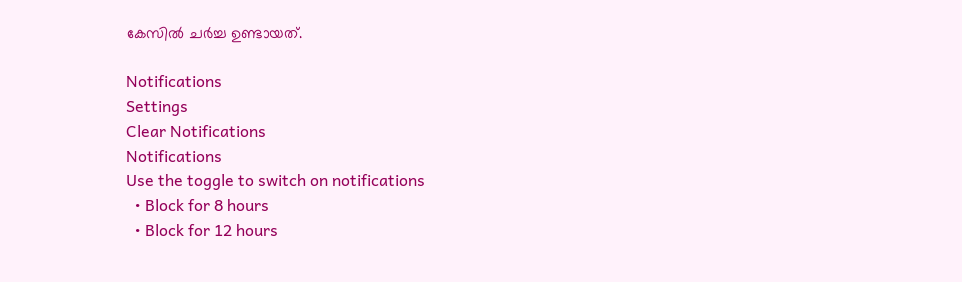കേസിൽ ചർച്ച ഉണ്ടായത്.

Notifications
Settings
Clear Notifications
Notifications
Use the toggle to switch on notifications
  • Block for 8 hours
  • Block for 12 hours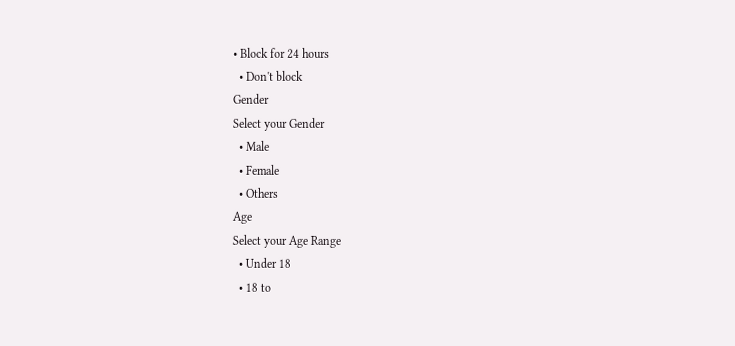• Block for 24 hours
  • Don't block
Gender
Select your Gender
  • Male
  • Female
  • Others
Age
Select your Age Range
  • Under 18
  • 18 to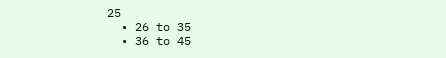25
  • 26 to 35
  • 36 to 45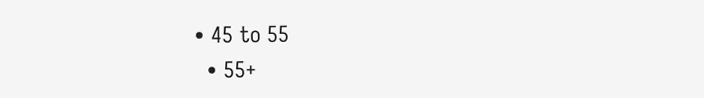• 45 to 55
  • 55+